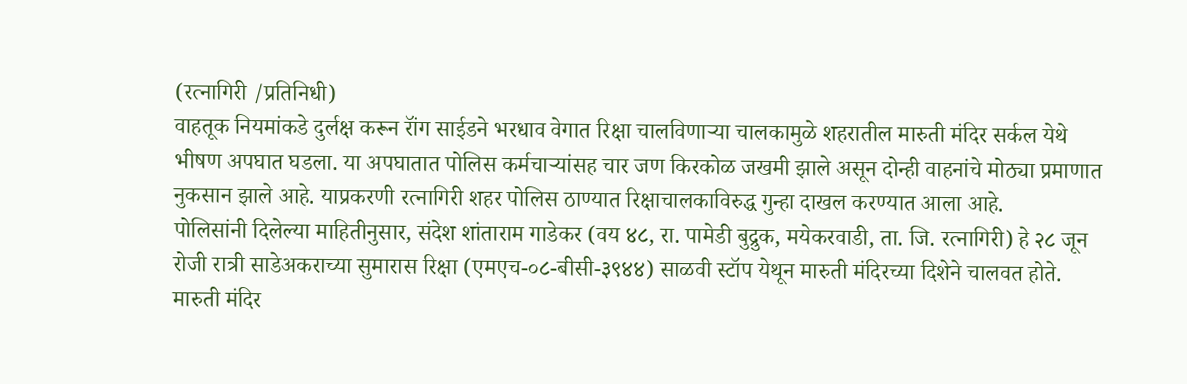(रत्नागिरी /प्रतिनिधी)
वाहतूक नियमांकडे दुर्लक्ष करून रॉंग साईडने भरधाव वेगात रिक्षा चालविणाऱ्या चालकामुळे शहरातील मारुती मंदिर सर्कल येथे भीषण अपघात घडला. या अपघातात पोलिस कर्मचाऱ्यांसह चार जण किरकोळ जखमी झाले असून दोन्ही वाहनांचे मोठ्या प्रमाणात नुकसान झाले आहे. याप्रकरणी रत्नागिरी शहर पोलिस ठाण्यात रिक्षाचालकाविरुद्ध गुन्हा दाखल करण्यात आला आहे.
पोलिसांनी दिलेल्या माहितीनुसार, संदेश शांताराम गाडेकर (वय ४८, रा. पामेडी बुद्रुक, मयेकरवाडी, ता. जि. रत्नागिरी) हे २८ जून रोजी रात्री साडेअकराच्या सुमारास रिक्षा (एमएच-०८-बीसी-३९४४) साळवी स्टॉप येथून मारुती मंदिरच्या दिशेने चालवत होते. मारुती मंदिर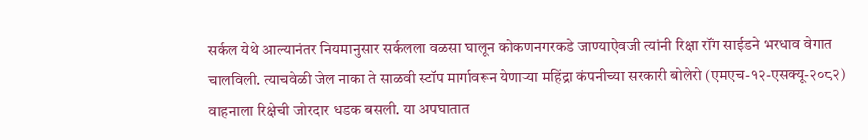सर्कल येथे आल्यानंतर नियमानुसार सर्कलला वळसा घालून कोकणनगरकडे जाण्याऐवजी त्यांनी रिक्षा रॉंग साईडने भरधाव वेगात चालविली. त्याचवेळी जेल नाका ते साळवी स्टॉप मार्गावरून येणाऱ्या महिंद्रा कंपनीच्या सरकारी बोलेरो (एमएच-१२-एसक्यू-२०८२) वाहनाला रिक्षेची जोरदार धडक बसली. या अपघातात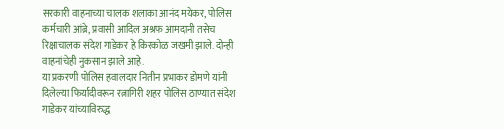सरकारी वाहनाच्या चालक शलाका आनंद मयेकर, पोलिस कर्मचारी आंब्रे, प्रवासी आदिल अश्रफ आमदानी तसेच रिक्षाचालक संदेश गाडेकर हे किरकोळ जखमी झाले. दोन्ही वाहनांचेही नुकसान झाले आहे.
या प्रकरणी पोलिस हवालदार नितीन प्रभाकर डोमणे यांनी दिलेल्या फिर्यादीवरून रत्नागिरी शहर पोलिस ठाण्यात संदेश गाडेकर यांच्याविरुद्ध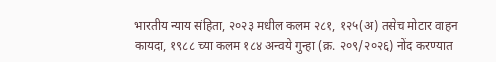भारतीय न्याय संहिता, २०२३ मधील कलम २८१, १२५(अ) तसेच मोटार वाहन कायदा, १९८८ च्या कलम १८४ अन्वये गुन्हा (क्र. २०९/२०२६) नोंद करण्यात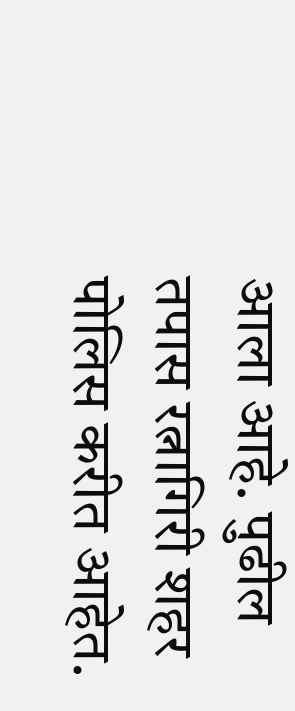आला आहे. पुढील तपास रत्नागिरी शहर पोलिस करीत आहेत.